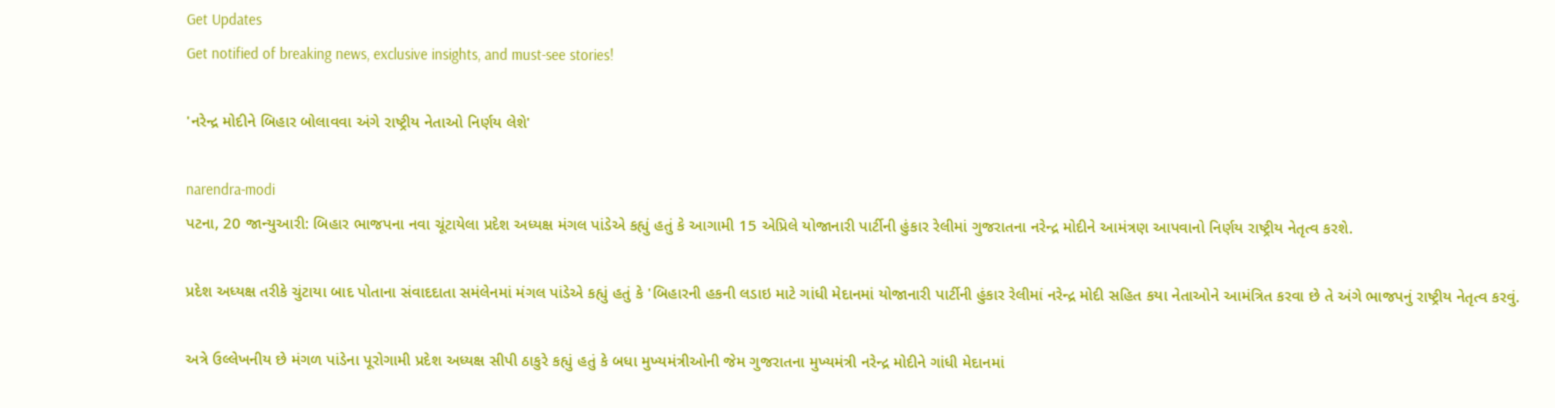Get Updates
Get notified of breaking news, exclusive insights, and must-see stories!

'નરેન્દ્ર મોદીને બિહાર બોલાવવા અંગે રાષ્ટ્રીય નેતાઓ નિર્ણય લેશે'

narendra-modi
પટના, 20 જાન્યુઆરી: બિહાર ભાજપના નવા ચૂંટાયેલા પ્રદેશ અધ્યક્ષ મંગલ પાંડેએ કહ્યું હતું કે આગામી 15 એપ્રિલે યોજાનારી પાર્ટીની હુંકાર રેલીમાં ગુજરાતના નરેન્દ્ર મોદીને આમંત્રણ આપવાનો નિર્ણય રાષ્ટ્રીય નેતૃત્વ કરશે.

પ્રદેશ અધ્યક્ષ તરીકે ચુંટાયા બાદ પોતાના સંવાદદાતા સમંલેનમાં મંગલ પાંડેએ કહ્યું હતું કે 'બિહારની હકની લડાઇ માટે ગાંધી મેદાનમાં યોજાનારી પાર્ટીની હુંકાર રેલીમાં નરેન્દ્ર મોદી સહિત કયા નેતાઓને આમંત્રિત કરવા છે તે અંગે ભાજપનું રાષ્ટ્રીય નેતૃત્વ કરવું.

અત્રે ઉલ્લેખનીય છે મંગળ પાંડેના પૂરોગામી પ્રદેશ અધ્યક્ષ સીપી ઠાકુરે કહ્યું હતું કે બધા મુખ્યમંત્રીઓની જેમ ગુજરાતના મુખ્યમંત્રી નરેન્દ્ર મોદીને ગાંધી મેદાનમાં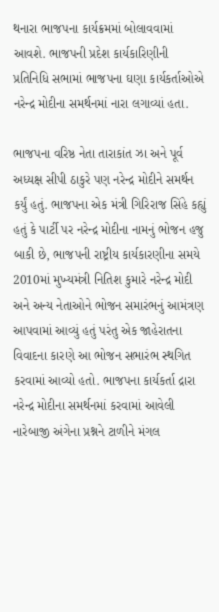થનારા ભાજપના કાર્યક્રમમાં બોલાવવામાં આવશે. ભાજપની પ્રદેશ કાર્યકારિણીની પ્રતિનિધિ સભામાં ભાજપના ઘણા કાર્યકર્તાઓએ નરેન્દ્ર મોદીના સમર્થનમાં નારા લગાવ્યાં હતા.

ભાજપના વરિષ્ઠ નેતા તારાકાંત ઝા અને પૂર્વ અધ્યક્ષ સીપી ઠાકુરે પણ નરેન્દ્ર મોદીને સમર્થન કર્યું હતું. ભાજપના એક મંત્રી ગિરિરાજ સિંહે કહ્યું હતું કે પાર્ટી પર નરેન્દ્ર મોદીના નામનું ભોજન હજુ બાકી છે, ભાજપની રાષ્ટ્રીય કાર્યકારણીના સમયે 2010માં મુખ્યમંત્રી નિતિશ કુમારે નરેન્દ્ર મોદી અને અન્ય નેતાઓને ભોજન સમારંભનું આમંત્રણ આપવામાં આવ્યું હતું પરંતુ એક જાહેરાતના વિવાદના કારણે આ ભોજન સભારંભ સ્થગિત કરવામાં આવ્યો હતો. ભાજપના કાર્યકર્તા દ્રારા નરેન્દ્ર મોદીના સમર્થનમાં કરવામાં આવેલી નારેબાજી અંગેના પ્રશ્નને ટાળીને મંગલ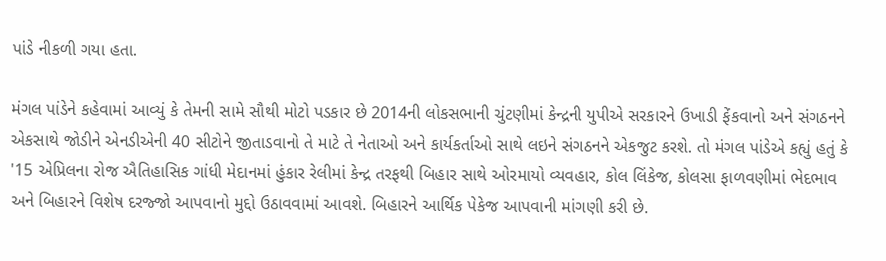પાંડે નીકળી ગયા હતા.

મંગલ પાંડેને કહેવામાં આવ્યું કે તેમની સામે સૌથી મોટો પડકાર છે 2014ની લોકસભાની ચુંટણીમાં કેન્દ્રની યુપીએ સરકારને ઉખાડી ફેંકવાનો અને સંગઠનને એકસાથે જોડીને એનડીએની 40 સીટોને જીતાડવાનો તે માટે તે નેતાઓ અને કાર્યકર્તાઓ સાથે લઇને સંગઠનને એકજુટ કરશે. તો મંગલ પાંડેએ કહ્યું હતું કે '15 એપ્રિલના રોજ ઐતિહાસિક ગાંધી મેદાનમાં હુંકાર રેલીમાં કેન્દ્ર તરફથી બિહાર સાથે ઓરમાયો વ્યવહાર, કોલ લિંકેજ, કોલસા ફાળવણીમાં ભેદભાવ અને બિહારને વિશેષ દરજ્જો આપવાનો મુદ્દો ઉઠાવવામાં આવશે. બિહારને આર્થિક પેકેજ આપવાની માંગણી કરી છે.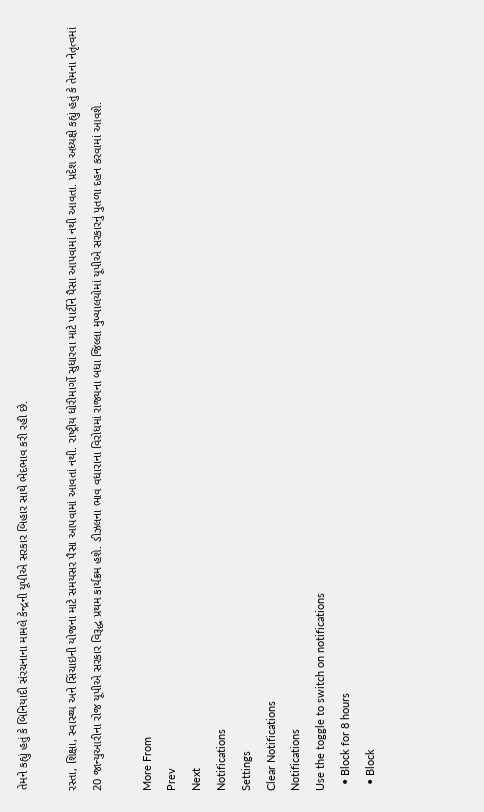તેમને કહ્યું હતું કે બિનિયાદી સંરચનાના મામલે કેન્દ્રની યૂપીએ સરકાર બિહાર સાથે ભેદભાવ કરી રહી છે.

રસ્તા, શિક્ષા, સ્વાસ્થ્ય અને સિંચાઇની યોજના માટે સમયસર પૈસા આપવામાં આવતાં નથી. રાષ્ટ્રીય ધોરીમાર્ગો સુધારવા માટે પાર્ટીને પૈસા આપવામાં નથી આવતા. પ્રદેશ અધ્યક્ષે કહ્યું હતું કે તેમના નેતૃત્વમાં 20 જાન્યુઆરીના રોજ યૂપીએ સરકાર વિરૂદ્ધ પ્રથમ કાર્યક્રમ હશે. ડીઝલના ભાવ વધારાના વિરોધમાં રાજ્યના બધા જિલ્લા મુખ્યાલયોમાં યૂપીએ સરકારનું પુતળા દહન કરવામાં આવશે.

More From
Prev
Next
Notifications
Settings
Clear Notifications
Notifications
Use the toggle to switch on notifications
  • Block for 8 hours
  • Block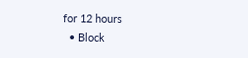for 12 hours
  • Block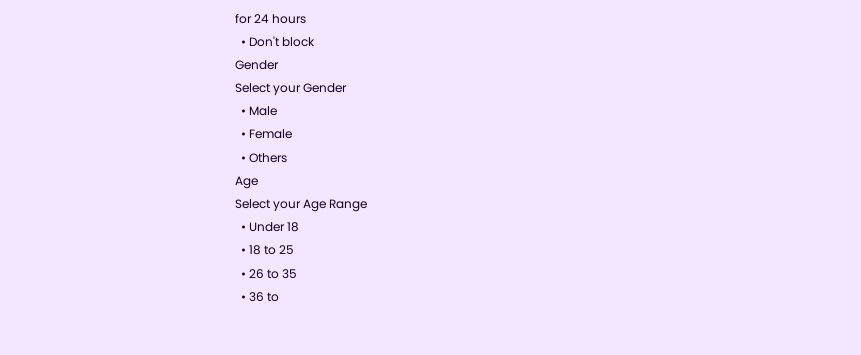for 24 hours
  • Don't block
Gender
Select your Gender
  • Male
  • Female
  • Others
Age
Select your Age Range
  • Under 18
  • 18 to 25
  • 26 to 35
  • 36 to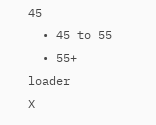45
  • 45 to 55
  • 55+
loader
X